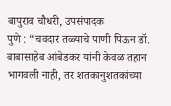बापुराव चौधरी, उपसंपादक
पुणे : “चवदार तळ्याचे पाणी पिऊन डॉ. बाबासाहेब आंबेडकर यांनी केवळ तहान भागवली नाही, तर शतकानुशतकांच्या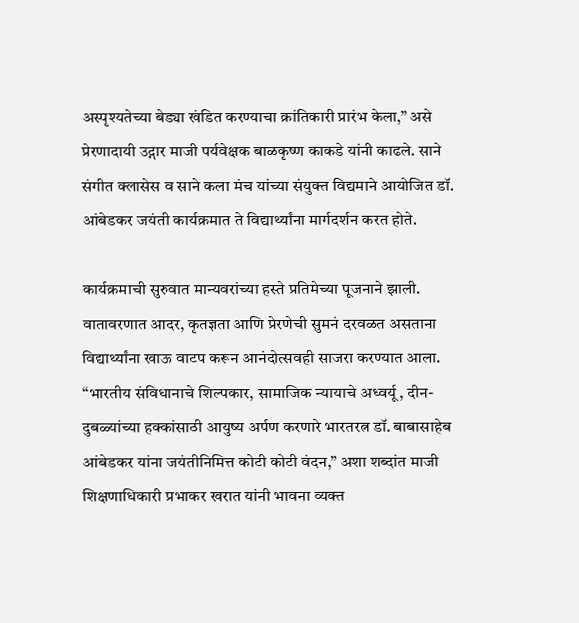अस्पृश्यतेच्या बेड्या खंडित करण्याचा क्रांतिकारी प्रारंभ केला,” असे प्रेरणादायी उद्गार माजी पर्यवेक्षक बाळकृष्ण काकडे यांनी काढले. साने संगीत क्लासेस व साने कला मंच यांच्या संयुक्त विद्यमाने आयोजित डॉ. आंबेडकर जयंती कार्यक्रमात ते विद्यार्थ्यांना मार्गदर्शन करत होते.

कार्यक्रमाची सुरुवात मान्यवरांच्या हस्ते प्रतिमेच्या पूजनाने झाली. वातावरणात आदर, कृतज्ञता आणि प्रेरणेची सुमनं दरवळत असताना विद्यार्थ्यांना खाऊ वाटप करून आनंदोत्सवही साजरा करण्यात आला. “भारतीय संविधानाचे शिल्पकार, सामाजिक न्यायाचे अध्वर्यू, दीन-दुबळ्यांच्या हक्कांसाठी आयुष्य अर्पण करणारे भारतरत्न डॉ. बाबासाहेब आंबेडकर यांना जयंतीनिमित्त कोटी कोटी वंदन,” अशा शब्दांत माजी शिक्षणाधिकारी प्रभाकर खरात यांनी भावना व्यक्त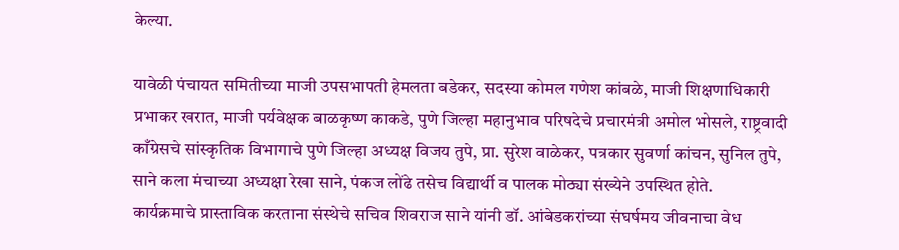केल्या.

यावेळी पंचायत समितीच्या माजी उपसभापती हेमलता बडेकर, सदस्या कोमल गणेश कांबळे, माजी शिक्षणाधिकारी प्रभाकर खरात, माजी पर्यवेक्षक बाळकृष्ण काकडे, पुणे जिल्हा महानुभाव परिषदेचे प्रचारमंत्री अमोल भोसले, राष्ट्रवादी काँग्रेसचे सांस्कृतिक विभागाचे पुणे जिल्हा अध्यक्ष विजय तुपे, प्रा. सुरेश वाळेकर, पत्रकार सुवर्णा कांचन, सुनिल तुपे, साने कला मंचाच्या अध्यक्षा रेखा साने, पंकज लोंढे तसेच विद्यार्थी व पालक मोठ्या संख्येने उपस्थित होते.
कार्यक्रमाचे प्रास्ताविक करताना संस्थेचे सचिव शिवराज साने यांनी डॉ. आंबेडकरांच्या संघर्षमय जीवनाचा वेध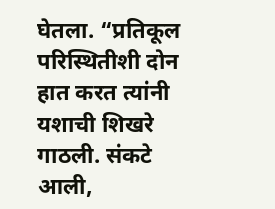घेतला. “प्रतिकूल परिस्थितीशी दोन हात करत त्यांनी यशाची शिखरे गाठली. संकटे आली,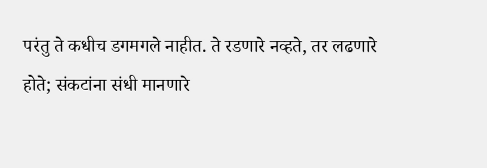परंतु ते कधीच डगमगले नाहीत. ते रडणारे नव्हते, तर लढणारे होते; संकटांना संधी मानणारे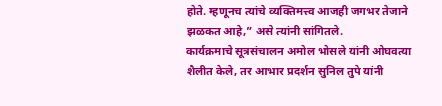होते. म्हणूनच त्यांचे व्यक्तिमत्त्व आजही जगभर तेजाने झळकत आहे,” असे त्यांनी सांगितले.
कार्यक्रमाचे सूत्रसंचालन अमोल भोसले यांनी ओघवत्या शैलीत केले, तर आभार प्रदर्शन सुनिल तुपे यांनी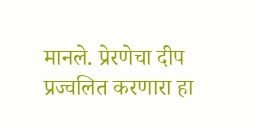मानले. प्रेरणेचा दीप प्रज्वलित करणारा हा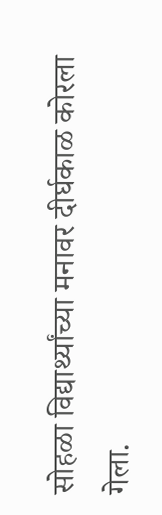सोहळा विद्यार्थ्यांच्या मनावर दीर्घकाळ कोरला गेला.